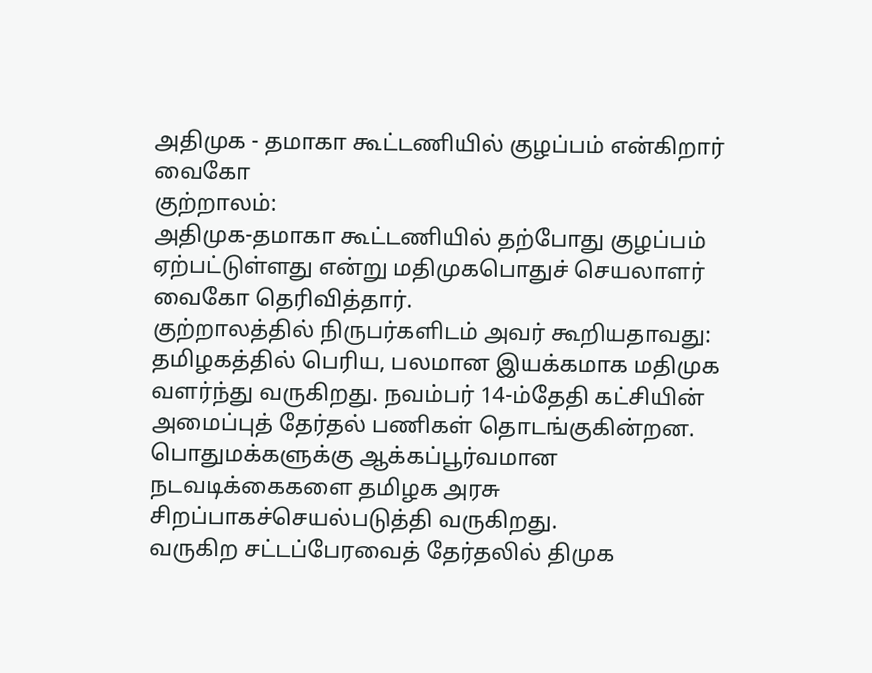அதிமுக - தமாகா கூட்டணியில் குழப்பம் என்கிறார் வைகோ
குற்றாலம்:
அதிமுக-தமாகா கூட்டணியில் தற்போது குழப்பம் ஏற்பட்டுள்ளது என்று மதிமுகபொதுச் செயலாளர் வைகோ தெரிவித்தார்.
குற்றாலத்தில் நிருபர்களிடம் அவர் கூறியதாவது:
தமிழகத்தில் பெரிய, பலமான இயக்கமாக மதிமுக வளர்ந்து வருகிறது. நவம்பர் 14-ம்தேதி கட்சியின் அமைப்புத் தேர்தல் பணிகள் தொடங்குகின்றன.
பொதுமக்களுக்கு ஆக்கப்பூர்வமான நடவடிக்கைகளை தமிழக அரசு சிறப்பாகச்செயல்படுத்தி வருகிறது.
வருகிற சட்டப்பேரவைத் தேர்தலில் திமுக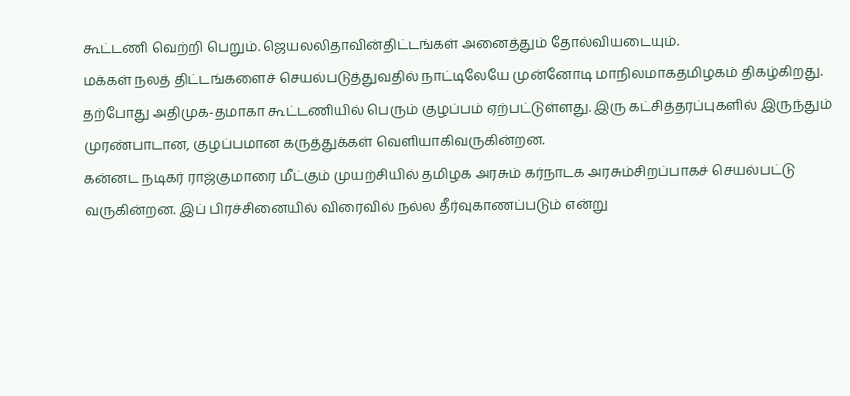கூட்டணி வெற்றி பெறும். ஜெயலலிதாவின்திட்டங்கள் அனைத்தும் தோல்வியடையும்.
மக்கள் நலத் திட்டங்களைச் செயல்படுத்துவதில் நாட்டிலேயே முன்னோடி மாநிலமாகதமிழகம் திகழ்கிறது.
தற்போது அதிமுக-தமாகா கூட்டணியில் பெரும் குழப்பம் ஏற்பட்டுள்ளது. இரு கட்சித்தரப்புகளில் இருந்தும் முரண்பாடான, குழப்பமான கருத்துக்கள் வெளியாகிவருகின்றன.
கன்னட நடிகர் ராஜ்குமாரை மீட்கும் முயற்சியில் தமிழக அரசும் கர்நாடக அரசும்சிறப்பாகச் செயல்பட்டு வருகின்றன. இப் பிரச்சினையில் விரைவில் நல்ல தீர்வுகாணப்படும் என்று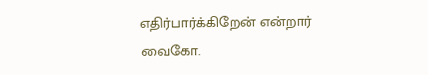எதிர்பார்க்கிறேன் என்றார் வைகோ.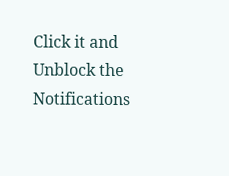Click it and Unblock the Notifications